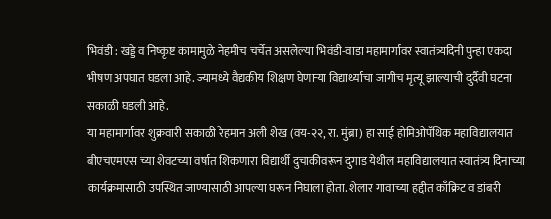भिवंडी : खड्डे व निष्कृष्ट कामामुळे नेहमीच चर्चेत असलेल्या भिवंडी-वाडा महामार्गावर स्वातंत्र्यदिनी पुन्हा एकदा भीषण अपघात घडला आहे. ज्यामध्ये वैद्यकीय शिक्षण घेणाऱ्या विद्यार्थ्याचा जागीच मृत्यू झाल्याची दुर्दैवी घटना सकाळी घडली आहे.
या महामार्गावर शुक्रवारी सकाळी रेहमान अली शेख (वय-२२, रा. मुंब्रा) हा साई होमिओपॅथिक महाविद्यालयात बीएचएमएस च्या शेवटच्या वर्षात शिकणारा विद्यार्थी दुचाकीवरून दुगाड येथील महाविद्यालयात स्वातंत्र्य दिनाच्या कार्यक्रमासाठी उपस्थित जाण्यासाठी आपल्या घरून निघाला होता. शेलार गावाच्या हद्दीत काँक्रिट व डांबरी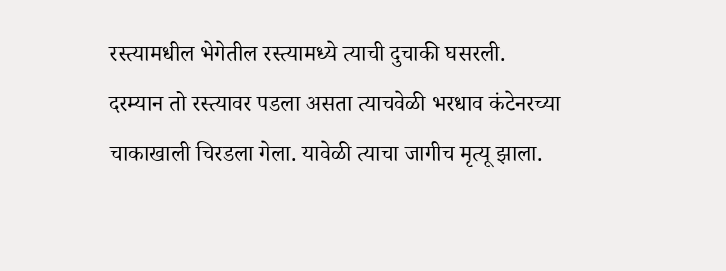रस्त्यामधील भेगेतील रस्त्यामध्ये त्याची दुचाकी घसरली.
दरम्यान तो रस्त्यावर पडला असता त्याचवेळी भरधाव कंटेनरच्या चाकाखाली चिरडला गेला. यावेळी त्याचा जागीच मृत्यू झाला.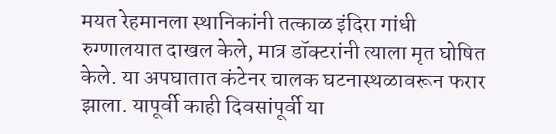मयत रेहमानला स्थानिकांनी तत्काळ इंदिरा गांधी रुग्णालयात दाखल केले, मात्र डॉक्टरांनी त्याला मृत घोषित केले. या अपघातात कंटेनर चालक घटनास्थळावरून फरार झाला. यापूर्वी काही दिवसांपूर्वी या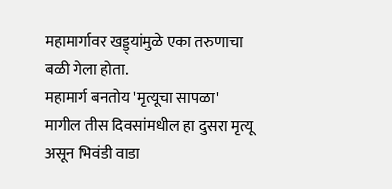महामार्गावर खड्ड्यांमुळे एका तरुणाचा बळी गेला होता.
महामार्ग बनतोय 'मृत्यूचा सापळा'
मागील तीस दिवसांमधील हा दुसरा मृत्यू असून भिवंडी वाडा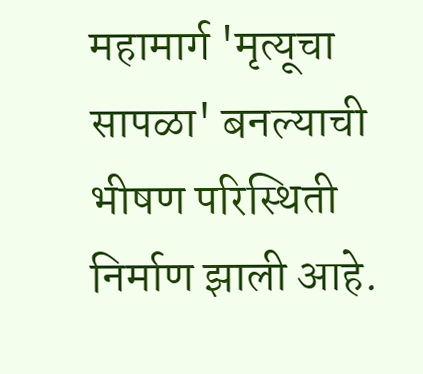महामार्ग 'मृत्यूचा सापळा' बनल्याची भीषण परिस्थिती निर्माण झाली आहे.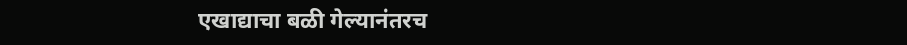एखाद्याचा बळी गेल्यानंतरच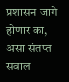प्रशासन जागे होणार का, असा संतप्त सवाल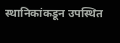स्थानिकांकडून उपस्थित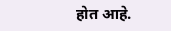होत आहे.